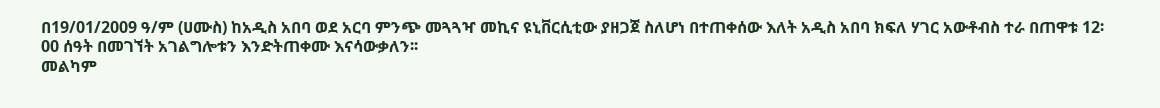በ19/01/2009 ዓ/ም (ሀሙስ) ከአዲስ አበባ ወደ አርባ ምንጭ መጓጓዣ መኪና ዩኒቨርሲቲው ያዘጋጀ ስለሆነ በተጠቀሰው እለት አዲስ አበባ ክፍለ ሃገር አውቶብስ ተራ በጠዋቱ 12፡00 ሰዓት በመገኘት አገልግሎቱን እንድትጠቀሙ እናሳውቃለን፡፡
መልካም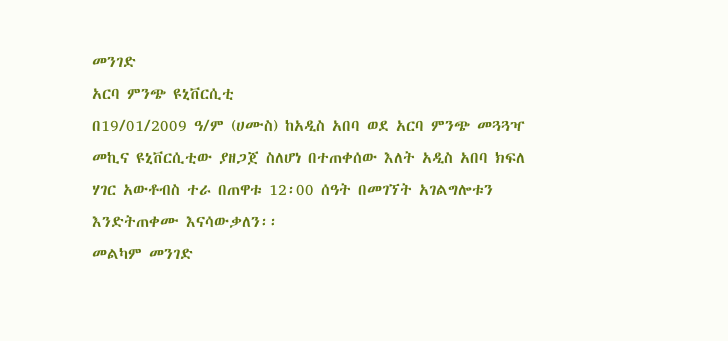መንገድ
አርባ ምንጭ ዩኒቨርሲቲ
በ19/01/2009 ዓ/ም (ሀሙስ) ከአዲስ አበባ ወደ አርባ ምንጭ መጓጓዣ መኪና ዩኒቨርሲቲው ያዘጋጀ ስለሆነ በተጠቀሰው እለት አዲስ አበባ ክፍለ ሃገር አውቶብስ ተራ በጠዋቱ 12፡00 ሰዓት በመገኘት አገልግሎቱን እንድትጠቀሙ እናሳውቃለን፡፡
መልካም መንገድ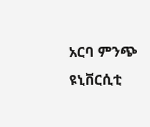አርባ ምንጭ ዩኒቨርሲቲ